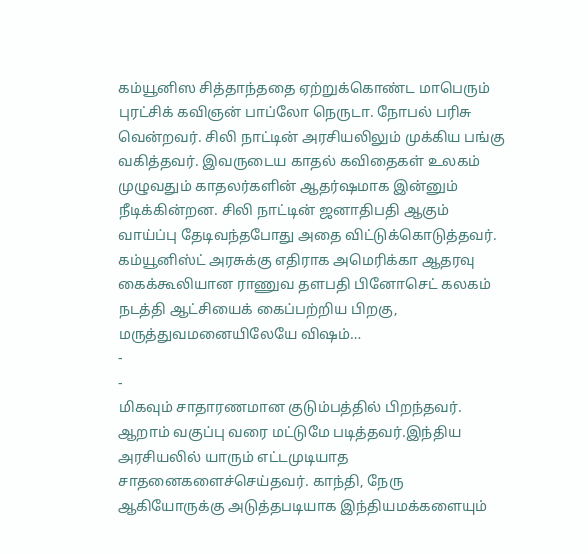கம்யூனிஸ சித்தாந்ததை ஏற்றுக்கொண்ட மாபெரும் புரட்சிக் கவிஞன் பாப்லோ நெருடா. நோபல் பரிசு வென்றவர். சிலி நாட்டின் அரசியலிலும் முக்கிய பங்கு வகித்தவர். இவருடைய காதல் கவிதைகள் உலகம் முழுவதும் காதலர்களின் ஆதர்ஷமாக இன்னும் நீடிக்கின்றன. சிலி நாட்டின் ஜனாதிபதி ஆகும் வாய்ப்பு தேடிவந்தபோது அதை விட்டுக்கொடுத்தவர். கம்யூனிஸ்ட் அரசுக்கு எதிராக அமெரிக்கா ஆதரவு கைக்கூலியான ராணுவ தளபதி பினோசெட் கலகம் நடத்தி ஆட்சியைக் கைப்பற்றிய பிறகு, மருத்துவமனையிலேயே விஷம்…
-
-
மிகவும் சாதாரணமான குடும்பத்தில் பிறந்தவர். ஆறாம் வகுப்பு வரை மட்டுமே படித்தவர்.இந்திய அரசியலில் யாரும் எட்டமுடியாத சாதனைகளைச்செய்தவர். காந்தி, நேரு ஆகியோருக்கு அடுத்தபடியாக இந்தியமக்களையும்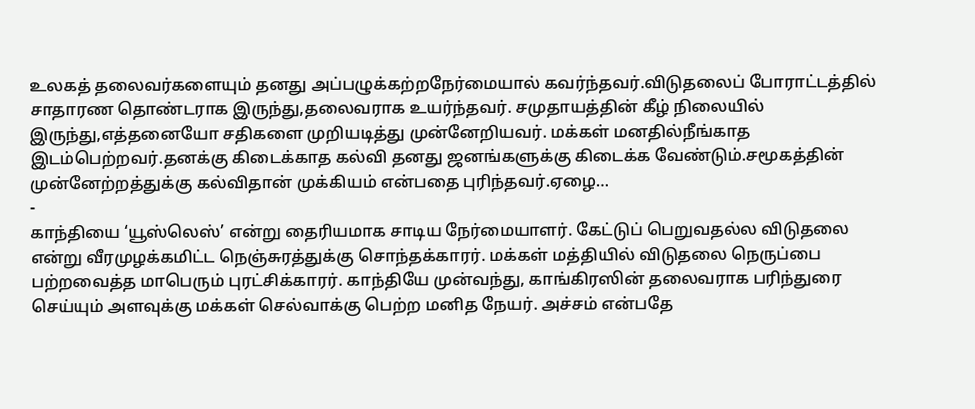உலகத் தலைவர்களையும் தனது அப்பழுக்கற்றநேர்மையால் கவர்ந்தவர்.விடுதலைப் போராட்டத்தில் சாதாரண தொண்டராக இருந்து,தலைவராக உயர்ந்தவர். சமுதாயத்தின் கீழ் நிலையில் இருந்து,எத்தனையோ சதிகளை முறியடித்து முன்னேறியவர். மக்கள் மனதில்நீங்காத இடம்பெற்றவர்.தனக்கு கிடைக்காத கல்வி தனது ஜனங்களுக்கு கிடைக்க வேண்டும்.சமூகத்தின் முன்னேற்றத்துக்கு கல்விதான் முக்கியம் என்பதை புரிந்தவர்.ஏழை…
-
காந்தியை ‘யூஸ்லெஸ்’ என்று தைரியமாக சாடிய நேர்மையாளர். கேட்டுப் பெறுவதல்ல விடுதலை என்று வீரமுழக்கமிட்ட நெஞ்சுரத்துக்கு சொந்தக்காரர். மக்கள் மத்தியில் விடுதலை நெருப்பை பற்றவைத்த மாபெரும் புரட்சிக்காரர். காந்தியே முன்வந்து, காங்கிரஸின் தலைவராக பரிந்துரை செய்யும் அளவுக்கு மக்கள் செல்வாக்கு பெற்ற மனித நேயர். அச்சம் என்பதே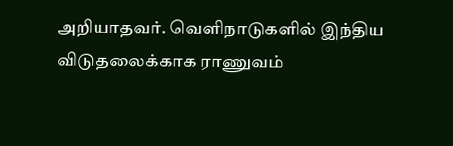அறியாதவர். வெளிநாடுகளில் இந்திய விடுதலைக்காக ராணுவம்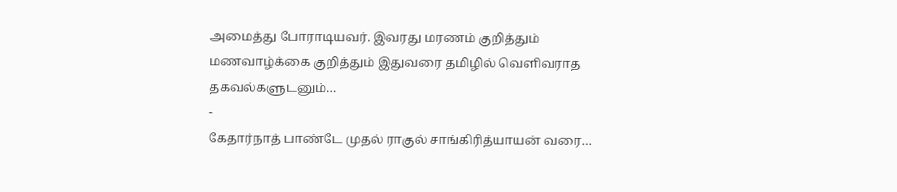அமைத்து போராடியவர். இவரது மரணம் குறித்தும் மணவாழ்க்கை குறித்தும் இதுவரை தமிழில் வெளிவராத தகவல்களுடனும்…
-
கேதார்நாத் பாண்டே முதல் ராகுல் சாங்கிரித்யாயன் வரை…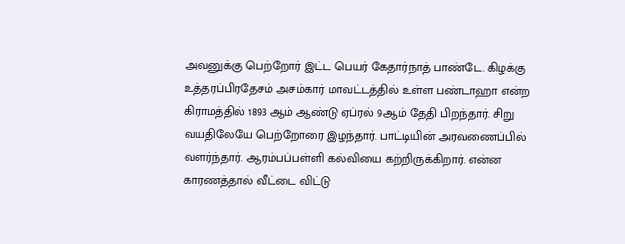அவனுக்கு பெற்றோர் இட்ட பெயர் கேதார்நாத் பாண்டே. கிழக்கு உத்தரப்பிரதேசம் அசம்கார் மாவட்டத்தில் உள்ள பண்டாஹா என்ற கிராமத்தில் 1893 ஆம் ஆண்டு ஏப்ரல் 9ஆம் தேதி பிறந்தார். சிறு வயதிலேயே பெற்றோரை இழந்தார். பாட்டியின் அரவணைப்பில் வளர்ந்தார். ஆரம்பப்பள்ளி கல்வியை கற்றிருக்கிறார். என்ன காரணத்தால் வீட்டை விட்டு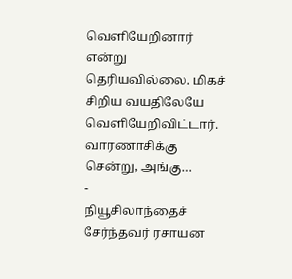வெளியேறினார் என்று தெரியவில்லை. மிகச் சிறிய வயதிலேயே வெளியேறிவிட்டார். வாரணாசிக்கு சென்று, அங்கு…
-
நியூசிலாந்தைச் சேர்ந்தவர் ரசாயன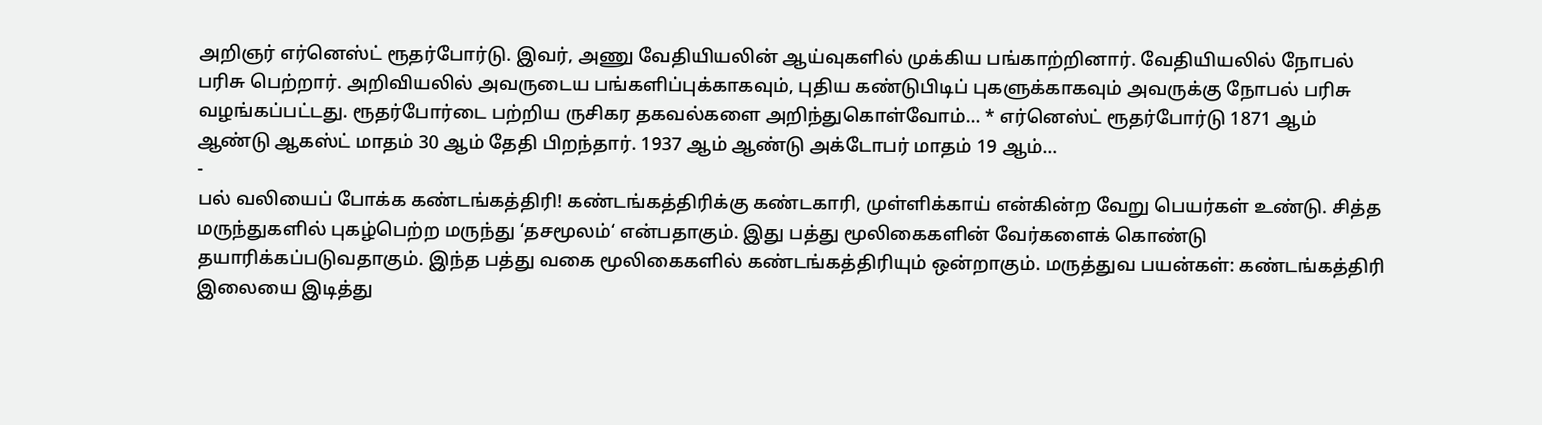அறிஞர் எர்னெஸ்ட் ரூதர்போர்டு. இவர், அணு வேதியியலின் ஆய்வுகளில் முக்கிய பங்காற்றினார். வேதியியலில் நோபல் பரிசு பெற்றார். அறிவியலில் அவருடைய பங்களிப்புக்காகவும், புதிய கண்டுபிடிப் புகளுக்காகவும் அவருக்கு நோபல் பரிசு வழங்கப்பட்டது. ரூதர்போர்டை பற்றிய ருசிகர தகவல்களை அறிந்துகொள்வோம்… * எர்னெஸ்ட் ரூதர்போர்டு 1871 ஆம் ஆண்டு ஆகஸ்ட் மாதம் 30 ஆம் தேதி பிறந்தார். 1937 ஆம் ஆண்டு அக்டோபர் மாதம் 19 ஆம்…
-
பல் வலியைப் போக்க கண்டங்கத்திரி! கண்டங்கத்திரிக்கு கண்டகாரி, முள்ளிக்காய் என்கின்ற வேறு பெயர்கள் உண்டு. சித்த மருந்துகளில் புகழ்பெற்ற மருந்து ‘தசமூலம்‘ என்பதாகும். இது பத்து மூலிகைகளின் வேர்களைக் கொண்டு தயாரிக்கப்படுவதாகும். இந்த பத்து வகை மூலிகைகளில் கண்டங்கத்திரியும் ஒன்றாகும். மருத்துவ பயன்கள்: கண்டங்கத்திரி இலையை இடித்து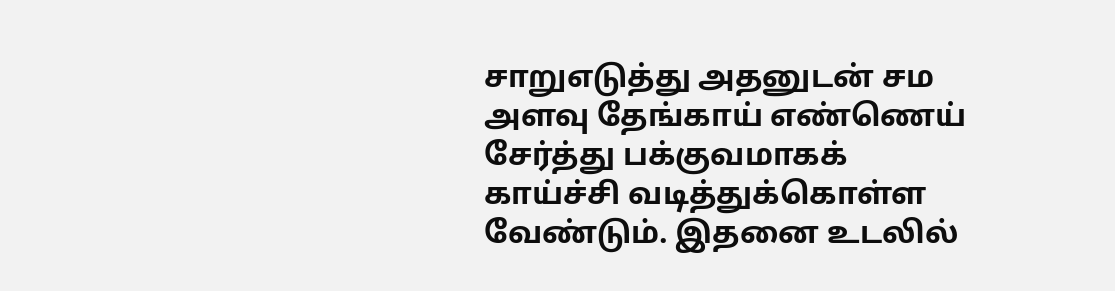சாறுஎடுத்து அதனுடன் சம அளவு தேங்காய் எண்ணெய் சேர்த்து பக்குவமாகக் காய்ச்சி வடித்துக்கொள்ள வேண்டும். இதனை உடலில்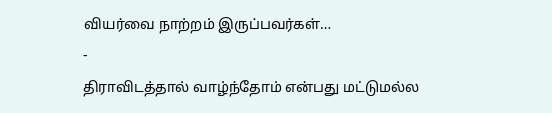வியர்வை நாற்றம் இருப்பவர்கள்…
-
திராவிடத்தால் வாழ்ந்தோம் என்பது மட்டுமல்ல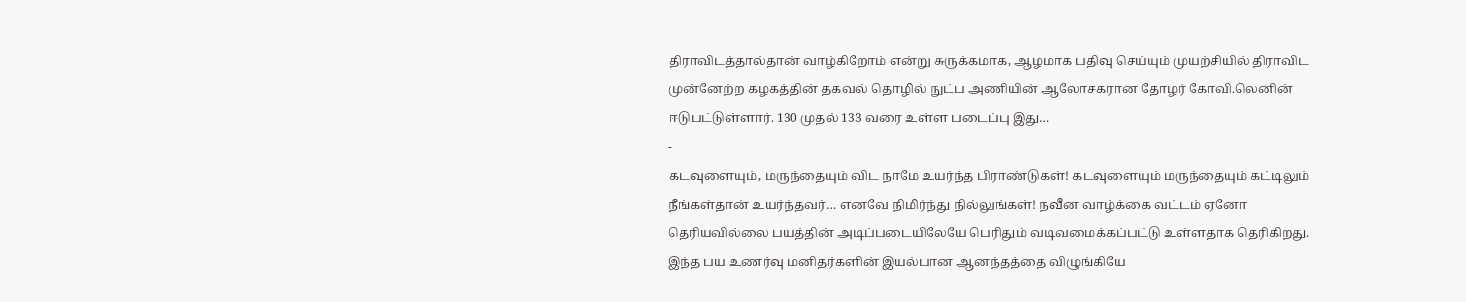திராவிடத்தால்தான் வாழ்கிறோம் என்று சுருக்கமாக, ஆழமாக பதிவு செய்யும் முயற்சியில் திராவிட முன்னேற்ற கழகத்தின் தகவல் தொழில் நுட்ப அணியின் ஆலோசகரான தோழர் கோவி.லெனின் ஈடுபட்டுள்ளார். 130 முதல் 133 வரை உள்ள படைப்பு இது…
-
கடவுளையும், மருந்தையும் விட நாமே உயர்ந்த பிராண்டுகள்! கடவுளையும் மருந்தையும் கட்டிலும் நீங்கள்தான் உயர்ந்தவர்… எனவே நிமிர்ந்து நில்லுங்கள்! நவீன வாழ்க்கை வட்டம் ஏனோ தெரியவில்லை பயத்தின் அடிப்படையிலேயே பெரிதும் வடிவமைக்கப்பட்டு உள்ளதாக தெரிகிறது. இந்த பய உணர்வு மனிதர்களின் இயல்பான ஆனந்தத்தை விழுங்கியே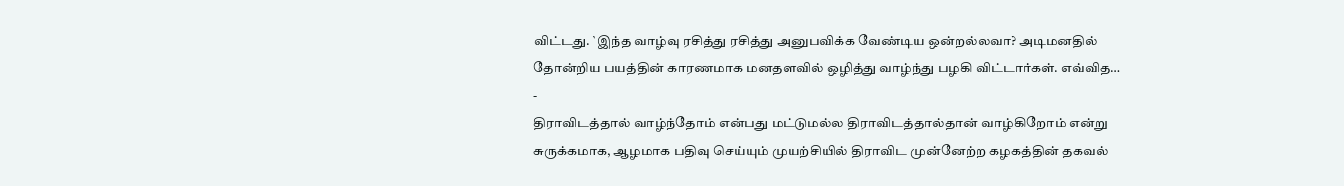விட்டது. `இந்த வாழ்வு ரசித்து ரசித்து அனுபவிக்க வேண்டிய ஒன்றல்லவா? அடிமனதில் தோன்றிய பயத்தின் காரணமாக மனதளவில் ஒழித்து வாழ்ந்து பழகி விட்டார்கள். எவ்வித…
-
திராவிடத்தால் வாழ்ந்தோம் என்பது மட்டுமல்ல திராவிடத்தால்தான் வாழ்கிறோம் என்று சுருக்கமாக, ஆழமாக பதிவு செய்யும் முயற்சியில் திராவிட முன்னேற்ற கழகத்தின் தகவல்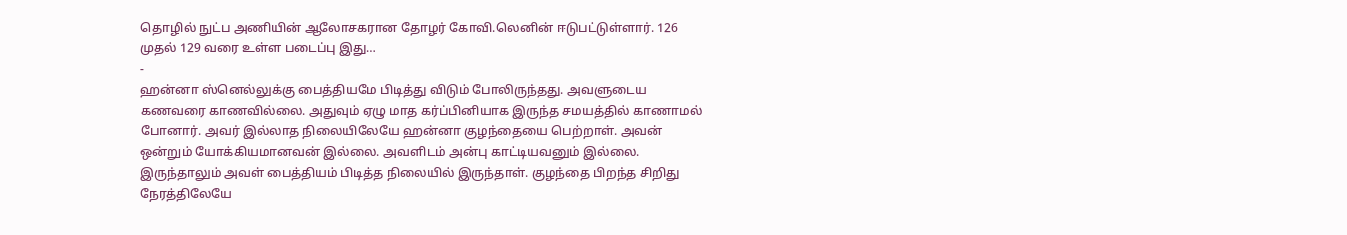தொழில் நுட்ப அணியின் ஆலோசகரான தோழர் கோவி.லெனின் ஈடுபட்டுள்ளார். 126 முதல் 129 வரை உள்ள படைப்பு இது…
-
ஹன்னா ஸ்னெல்லுக்கு பைத்தியமே பிடித்து விடும் போலிருந்தது. அவளுடைய கணவரை காணவில்லை. அதுவும் ஏழு மாத கர்ப்பினியாக இருந்த சமயத்தில் காணாமல் போனார். அவர் இல்லாத நிலையிலேயே ஹன்னா குழந்தையை பெற்றாள். அவன் ஒன்றும் யோக்கியமானவன் இல்லை. அவளிடம் அன்பு காட்டியவனும் இல்லை. இருந்தாலும் அவள் பைத்தியம் பிடித்த நிலையில் இருந்தாள். குழந்தை பிறந்த சிறிது நேரத்திலேயே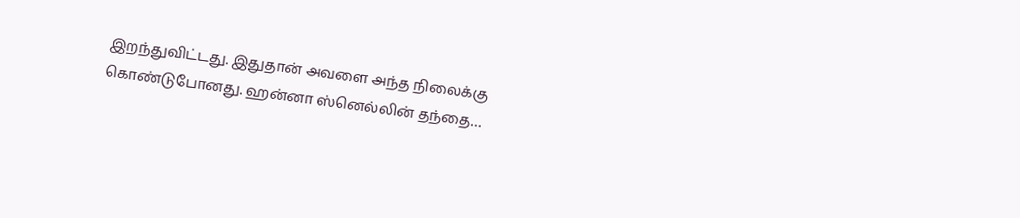இறந்துவிட்டது. இதுதான் அவளை அந்த நிலைக்கு கொண்டுபோனது. ஹன்னா ஸ்னெல்லின் தந்தை…